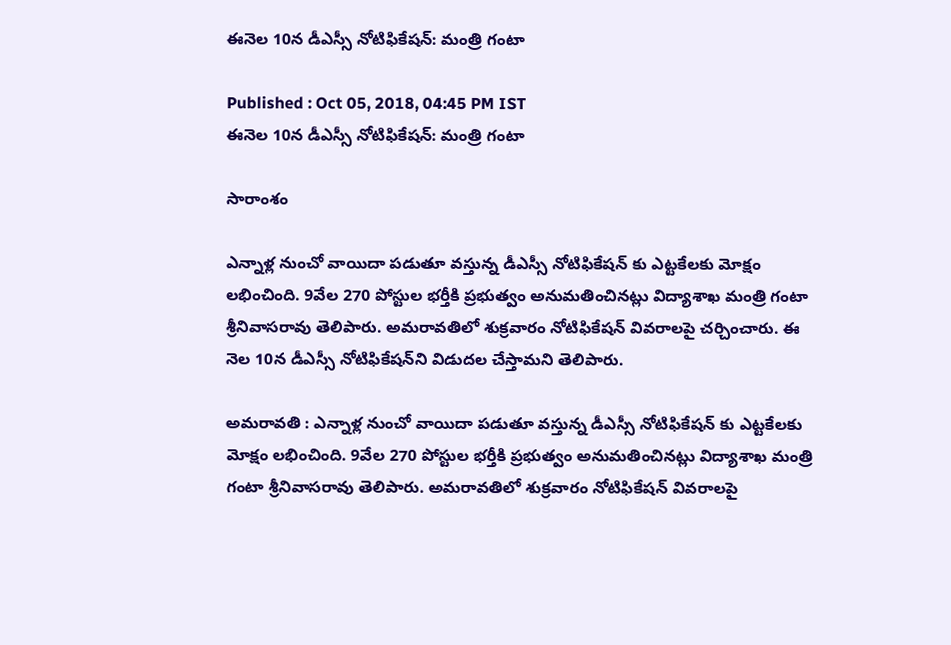ఈనెల 10న డీఎస్సీ నోటిఫికేషన్: మంత్రి గంటా

Published : Oct 05, 2018, 04:45 PM IST
ఈనెల 10న డీఎస్సీ నోటిఫికేషన్: మంత్రి గంటా

సారాంశం

ఎన్నాళ్ల నుంచో వాయిదా పడుతూ వస్తున్న డీఎస్సీ నోటిఫికేషన్ కు ఎట్టకేలకు మోక్షం లభించింది. 9వేల 270 పోస్టుల భర్తీకి ప్రభుత్వం అనుమతించినట్లు విద్యాశాఖ మంత్రి గంటా శ్రీనివాసరావు తెలిపారు. అమరావతిలో శుక్రవారం నోటిఫికేషన్ వివరాలపై చర్చించారు. ఈ నెల 10న డీఎస్సీ నోటిఫికేషన్‌ని విడుదల చేస్తామని తెలిపారు.

అమరావతి : ఎన్నాళ్ల నుంచో వాయిదా పడుతూ వస్తున్న డీఎస్సీ నోటిఫికేషన్ కు ఎట్టకేలకు మోక్షం లభించింది. 9వేల 270 పోస్టుల భర్తీకి ప్రభుత్వం అనుమతించినట్లు విద్యాశాఖ మంత్రి గంటా శ్రీనివాసరావు తెలిపారు. అమరావతిలో శుక్రవారం నోటిఫికేషన్ వివరాలపై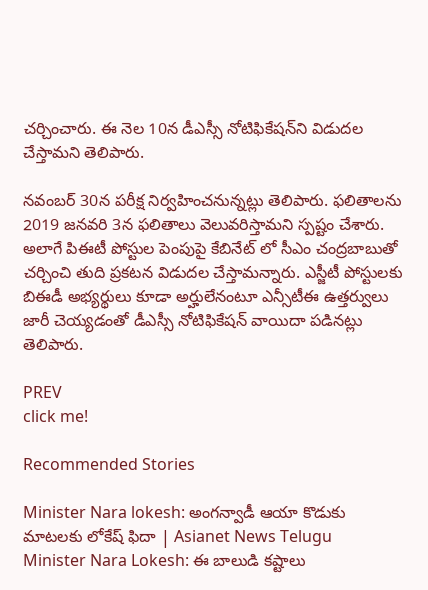చర్చించారు. ఈ నెల 10న డీఎస్సీ నోటిఫికేషన్‌ని విడుదల చేస్తామని తెలిపారు.

నవంబర్‌ 30న పరీక్ష నిర్వహించనున్నట్లు తెలిపారు. ఫలితాలను 2019 జనవరి 3న ఫలితాలు వెలువరిస్తామని స్పష్టం చేశారు. అలాగే పిఈటీ పోస్టుల పెంపుపై కేబినేట్ లో సీఎం చంద్రబాబుతో చర్చించి తుది ప్రకటన విడుదల చేస్తామన్నారు. ఎస్జీటీ పోస్టులకు బిఈడీ అభ్యర్థులు కూడా అర్హులేనంటూ ఎన్సీటీఈ ఉత్తర్వులు జారీ చెయ్యడంతో డీఎస్సీ నోటిఫికేషన్ వాయిదా పడినట్లు తెలిపారు.

PREV
click me!

Recommended Stories

Minister Nara lokesh: అంగన్వాడీ ఆయా కొడుకు మాటలకు లోకేష్ ఫిదా | Asianet News Telugu
Minister Nara Lokesh: ఈ బాలుడి కష్టాలు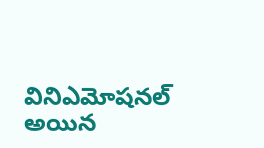వినిఎమోషనల్ అయిన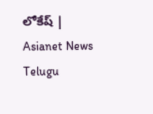లోకేష్ | Asianet News Telugu